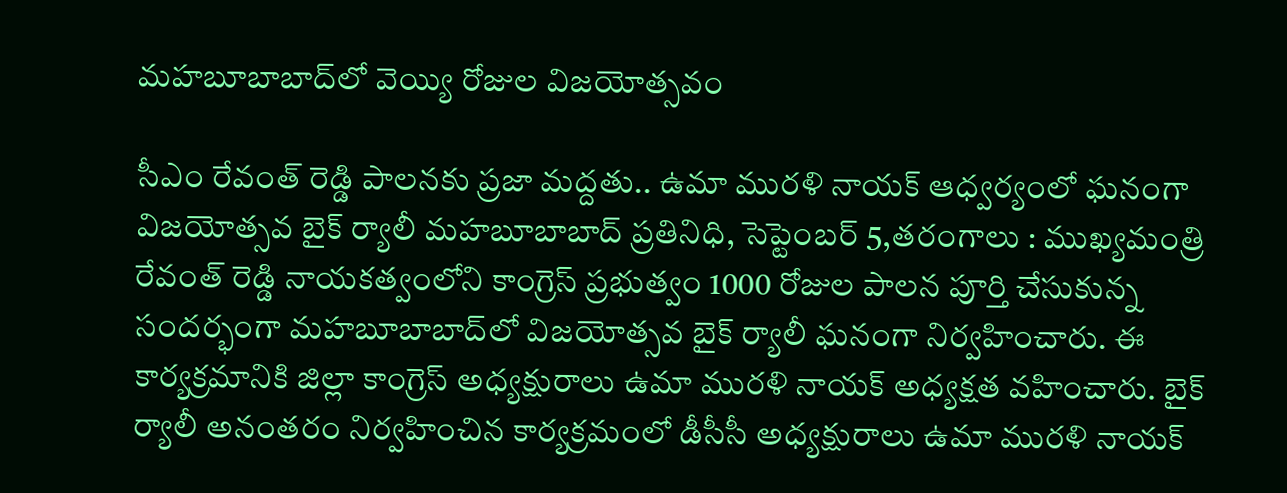మహబూబాబాద్‌లో వెయ్యి రోజుల విజయోత్సవం

సీఎం రేవంత్ రెడ్డి పాలనకు ప్రజా మద్దతు.. ఉమా మురళి నాయక్ ఆధ్వర్యంలో ఘనంగా విజయోత్సవ బైక్ ర్యాలీ మహబూబాబాద్ ప్రతినిధి, సెప్టెంబర్ 5,తరంగాలు : ముఖ్యమంత్రి రేవంత్ రెడ్డి నాయకత్వంలోని కాంగ్రెస్ ప్రభుత్వం 1000 రోజుల పాలన పూర్తి చేసుకున్న సందర్భంగా మహబూబాబాద్‌లో విజయోత్సవ బైక్ ర్యాలీ ఘనంగా నిర్వహించారు. ఈ కార్యక్రమానికి జిల్లా కాంగ్రెస్ అధ్యక్షురాలు ఉమా మురళి నాయక్ అధ్యక్షత వహించారు. బైక్ ర్యాలీ అనంతరం నిర్వహించిన కార్యక్రమంలో డీసీసీ అధ్యక్షురాలు ఉమా మురళి నాయక్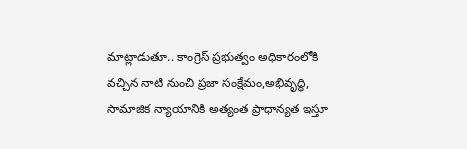మాట్లాడుతూ.. కాంగ్రెస్ ప్రభుత్వం అధికారంలోకి వచ్చిన నాటి నుంచి ప్రజా సంక్షేమం,అభివృద్ధి, సామాజిక న్యాయానికి అత్యంత ప్రాధాన్యత ఇస్తూ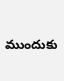ముందుకు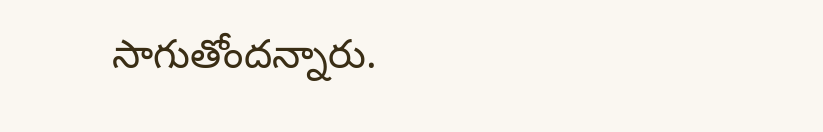సాగుతోందన్నారు.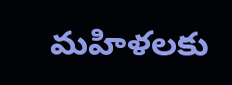మహిళలకు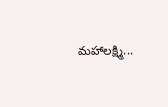మహాలక్ష్మి...